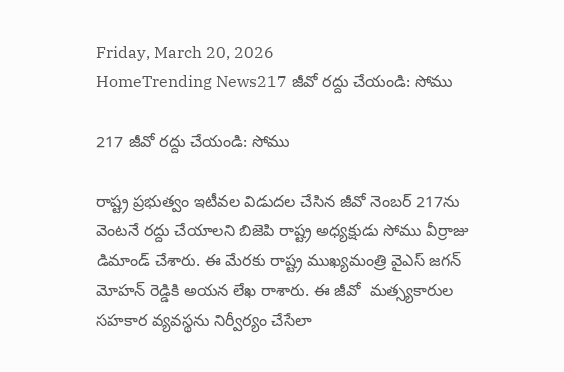Friday, March 20, 2026
HomeTrending News217 జీవో రద్దు చేయండి: సోము

217 జీవో రద్దు చేయండి: సోము

రాష్ట్ర ప్రభుత్వం ఇటీవల విడుదల చేసిన జీవో నెంబర్ 217ను వెంటనే రద్దు చేయాలని బిజెపి రాష్ట్ర అధ్యక్షుడు సోము వీర్రాజు డిమాండ్ చేశారు. ఈ మేరకు రాష్ట్ర ముఖ్యమంత్రి వైఎస్ జగన్ మోహన్ రెడ్డికి అయన లేఖ రాశారు. ఈ జీవో  మత్స్యకారుల సహకార వ్యవస్థను నిర్వీర్యం చేసేలా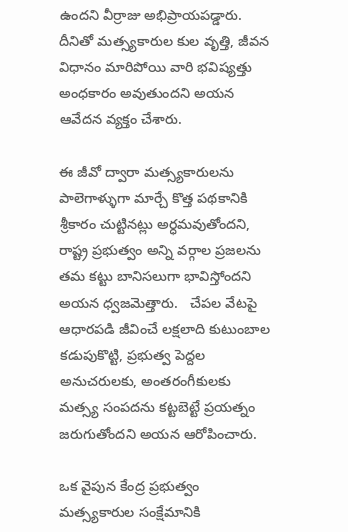ఉందని వీర్రాజు అభిప్రాయపడ్డారు. దీనితో మత్స్యకారుల కుల వృత్తి, జీవన విధానం మారిపోయి వారి భవిష్యత్తు అంధకారం అవుతుందని అయన ఆవేదన వ్యక్తం చేశారు.

ఈ జీవో ద్వారా మత్స్యకారులను పాలెగాళ్ళుగా మార్చే కొత్త పథకానికి శ్రీకారం చుట్టినట్లు అర్ధమవుతోందని, రాష్ట్ర ప్రభుత్వం అన్ని వర్గాల ప్రజలను తమ కట్టు బానిసలుగా భావిస్తోందని అయన ధ్వజమెత్తారు.   చేపల వేటపై ఆధారపడి జీవించే లక్షలాది కుటుంబాల కడుపుకొట్టి, ప్రభుత్వ పెద్దల అనుచరులకు, అంతరంగీకులకు మత్స్య సంపదను కట్టబెట్టే ప్రయత్నం జరుగుతోందని అయన ఆరోపించారు.

ఒక వైపున కేంద్ర ప్రభుత్వం మత్స్యకారుల సంక్షేమానికి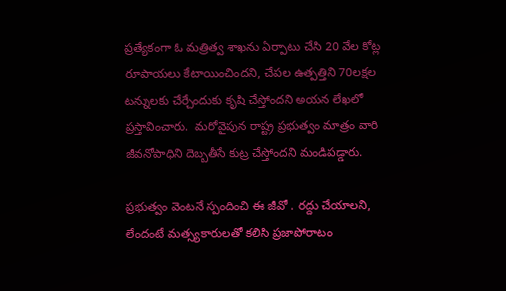ప్రత్యేకంగా ఓ మత్రిత్వ శాఖను ఏర్పాటు చేసి 20 వేల కోట్ల రూపాయలు కేటాయించిందని, చేపల ఉత్పత్తిని 70లక్షల టన్నులకు చేర్చేందుకు కృషి చేస్తోందని అయన లేఖలో ప్రస్తావించారు.  మరోవైపున రాష్ట్ర ప్రభుత్వం మాత్రం వారి జీవనోపాధిని దెబ్బతీసే కుట్ర చేస్తోందని మండిపడ్డారు.

ప్రభుత్వం వెంటనే స్పందించి ఈ జీవో . రద్దు చేయాలని, లేందంటే మత్స్యకారులతో కలిసి ప్రజాపోరాటం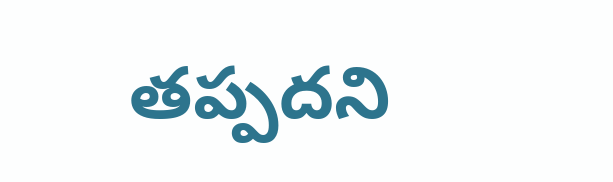తప్పదని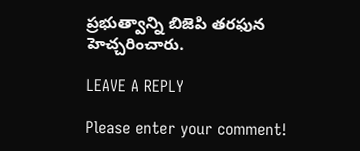ప్రభుత్వాన్ని బిజెపి తరఫున హెచ్చరించారు.

LEAVE A REPLY

Please enter your comment!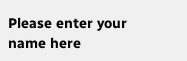Please enter your name here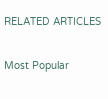RELATED ARTICLES

Most Popular